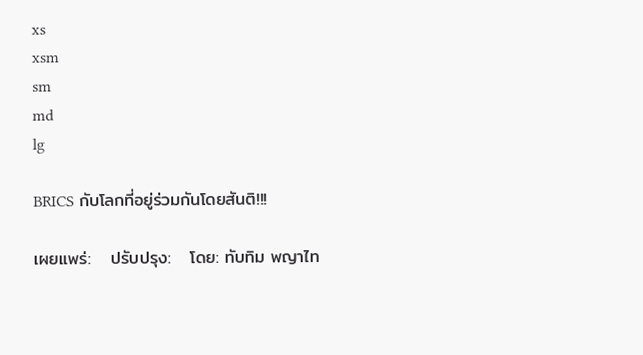xs
xsm
sm
md
lg

BRICS กับโลกที่อยู่ร่วมกันโดยสันติ!!!

เผยแพร่:   ปรับปรุง:   โดย: ทับทิม พญาไท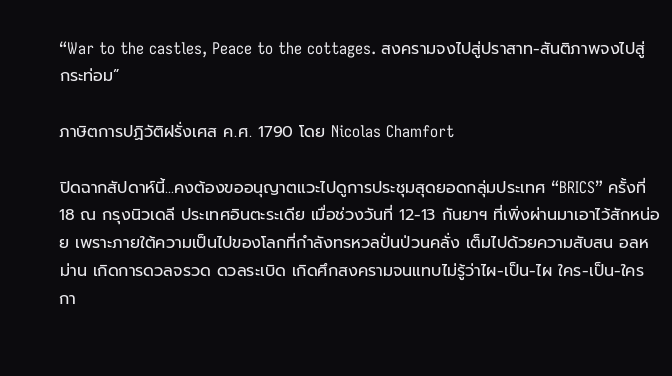“War to the castles, Peace to the cottages. สงครามจงไปสู่ปราสาท-สันติภาพจงไปสู่กระท่อม”

ภาษิตการปฏิวัติฝรั่งเศส ค.ศ. 1790 โดย Nicolas Chamfort

ปิดฉากสัปดาห์นี้...คงต้องขออนุญาตแวะไปดูการประชุมสุดยอดกลุ่มประเทศ “BRICS” ครั้งที่ 18 ณ กรุงนิวเดลี ประเทศอินตะระเดีย เมื่อช่วงวันที่ 12-13 กันยาฯ ที่เพิ่งผ่านมาเอาไว้สักหน่อย เพราะภายใต้ความเป็นไปของโลกที่กำลังทรหวลปั่นป่วนคลั่ง เต็มไปด้วยความสับสน อลหม่าน เกิดการดวลจรวด ดวลระเบิด เกิดศึกสงครามจนแทบไม่รู้ว่าไผ-เป็น-ไผ ใคร-เป็น-ใคร กา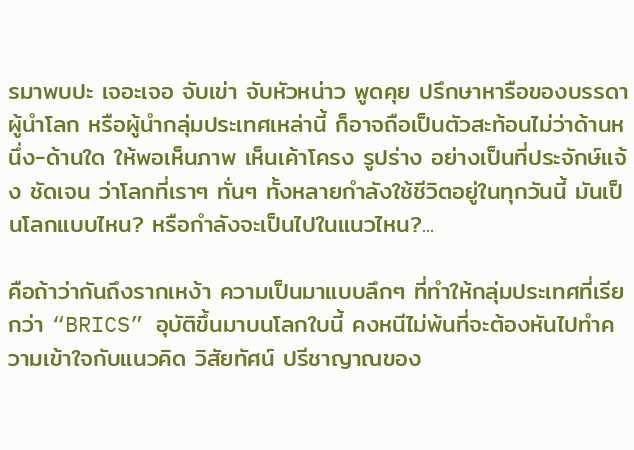รมาพบปะ เจอะเจอ จับเข่า จับหัวหน่าว พูดคุย ปรึกษาหารือของบรรดาผู้นำโลก หรือผู้นำกลุ่มประเทศเหล่านี้ ก็อาจถือเป็นตัวสะท้อนไม่ว่าด้านหนึ่ง-ด้านใด ให้พอเห็นภาพ เห็นเค้าโครง รูปร่าง อย่างเป็นที่ประจักษ์แจ้ง ชัดเจน ว่าโลกที่เราๆ ทั่นๆ ทั้งหลายกำลังใช้ชีวิตอยู่ในทุกวันนี้ มันเป็นโลกแบบไหน? หรือกำลังจะเป็นไปในแนวไหน?...

คือถ้าว่ากันถึงรากเหง้า ความเป็นมาแบบลึกๆ ที่ทำให้กลุ่มประเทศที่เรียกว่า “BRICS” อุบัติขึ้นมาบนโลกใบนี้ คงหนีไม่พ้นที่จะต้องหันไปทำความเข้าใจกับแนวคิด วิสัยทัศน์ ปรีชาญาณของ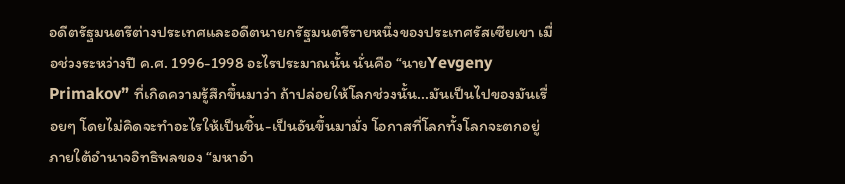อดีตรัฐมนตรีต่างประเทศและอดีตนายกรัฐมนตรีรายหนึ่งของประเทศรัสเซียเขา เมื่อช่วงระหว่างปี ค.ศ. 1996-1998 อะไรประมาณนั้น นั่นคือ “นายYevgeny Primakov” ที่เกิดความรู้สึกขึ้นมาว่า ถ้าปล่อยให้โลกช่วงนั้น...มันเป็นไปของมันเรื่อยๆ โดยไม่คิดจะทำอะไรให้เป็นชิ้น-เป็นอันขึ้นมามั่ง โอกาสที่โลกทั้งโลกจะตกอยู่ภายใต้อำนาจอิทธิพลของ “มหาอำ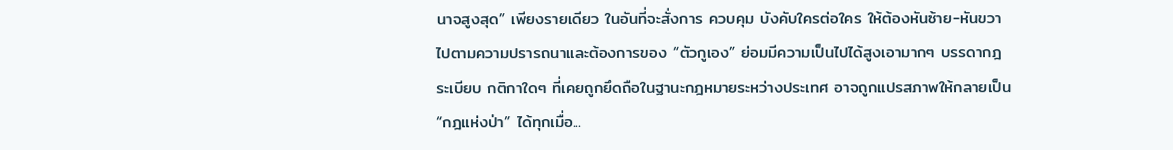นาจสูงสุด” เพียงรายเดียว ในอันที่จะสั่งการ ควบคุม บังคับใครต่อใคร ให้ต้องหันซ้าย-หันขวา ไปตามความปรารถนาและต้องการของ “ตัวกูเอง” ย่อมมีความเป็นไปได้สูงเอามากๆ บรรดากฎ ระเบียบ กติกาใดๆ ที่เคยถูกยึดถือในฐานะกฎหมายระหว่างประเทศ อาจถูกแปรสภาพให้กลายเป็น “กฎแห่งป่า” ได้ทุกเมื่อ...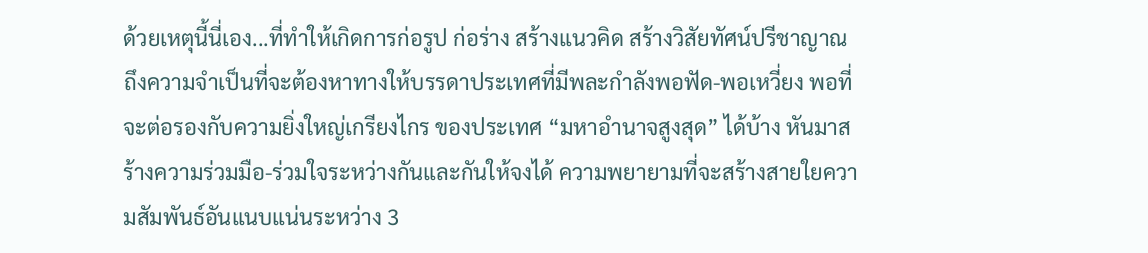ด้วยเหตุนี้นี่เอง...ที่ทำให้เกิดการก่อรูป ก่อร่าง สร้างแนวคิด สร้างวิสัยทัศน์ปรีชาญาณถึงความจำเป็นที่จะต้องหาทางให้บรรดาประเทศที่มีพละกำลังพอฟัด-พอเหวี่ยง พอที่จะต่อรองกับความยิ่งใหญ่เกรียงไกร ของประเทศ “มหาอำนาจสูงสุด” ได้บ้าง หันมาสร้างความร่วมมือ-ร่วมใจระหว่างกันและกันให้จงได้ ความพยายามที่จะสร้างสายใยความสัมพันธ์อันแนบแน่นระหว่าง 3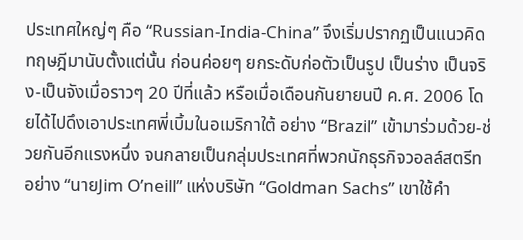ประเทศใหญ่ๆ คือ “Russian-India-China” จึงเริ่มปรากฏเป็นแนวคิดทฤษฎีมานับตั้งแต่นั้น ก่อนค่อยๆ ยกระดับก่อตัวเป็นรูป เป็นร่าง เป็นจริง-เป็นจังเมื่อราวๆ 20 ปีที่แล้ว หรือเมื่อเดือนกันยายนปี ค.ศ. 2006 โดยได้ไปดึงเอาประเทศพี่เบิ้มในอเมริกาใต้ อย่าง “Brazil” เข้ามาร่วมด้วย-ช่วยกันอีกแรงหนึ่ง จนกลายเป็นกลุ่มประเทศที่พวกนักธุรกิจวอลล์สตรีท อย่าง “นายJim O’neill” แห่งบริษัท “Goldman Sachs” เขาใช้คำ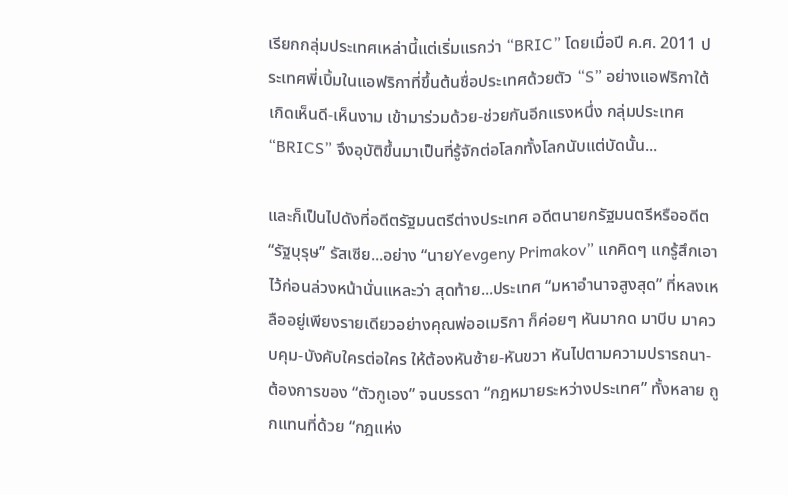เรียกกลุ่มประเทศเหล่านี้แต่เริ่มแรกว่า “BRIC” โดยเมื่อปี ค.ศ. 2011 ประเทศพี่เบิ้มในแอฟริกาที่ขึ้นต้นชื่อประเทศด้วยตัว “S” อย่างแอฟริกาใต้เกิดเห็นดี-เห็นงาม เข้ามาร่วมด้วย-ช่วยกันอีกแรงหนึ่ง กลุ่มประเทศ “BRICS” จึงอุบัติขึ้นมาเป็นที่รู้จักต่อโลกทั้งโลกนับแต่บัดนั้น...

และก็เป็นไปดังที่อดีตรัฐมนตรีต่างประเทศ อดีตนายกรัฐมนตรีหรืออดีต “รัฐบุรุษ” รัสเซีย...อย่าง “นายYevgeny Primakov” แกคิดๆ แกรู้สึกเอาไว้ก่อนล่วงหน้านั่นแหละว่า สุดท้าย...ประเทศ “มหาอำนาจสูงสุด” ที่หลงเหลืออยู่เพียงรายเดียวอย่างคุณพ่ออเมริกา ก็ค่อยๆ หันมากด มาบีบ มาควบคุม-บังคับใครต่อใคร ให้ต้องหันซ้าย-หันขวา หันไปตามความปรารถนา-ต้องการของ “ตัวกูเอง” จนบรรดา “กฎหมายระหว่างประเทศ” ทั้งหลาย ถูกแทนที่ด้วย “กฎแห่ง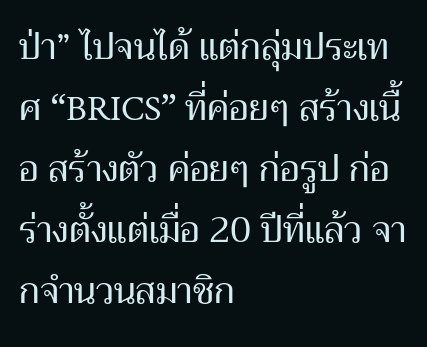ป่า” ไปจนได้ แต่กลุ่มประเทศ “BRICS” ที่ค่อยๆ สร้างเนื้อ สร้างตัว ค่อยๆ ก่อรูป ก่อร่างตั้งแต่เมื่อ 20 ปีที่แล้ว จากจำนวนสมาชิก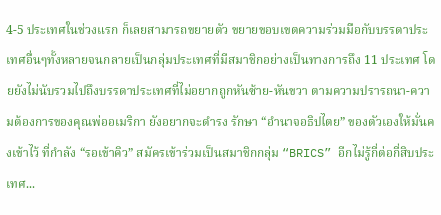4-5 ประเทศในช่วงแรก ก็เลยสามารถขยายตัว ขยายขอบเขตความร่วมมือกับบรรดาประเทศอื่นๆทั้งหลายจนกลายเป็นกลุ่มประเทศที่มีสมาชิกอย่างเป็นทางการถึง 11 ประเทศ โดยยังไม่นับรวมไปถึงบรรดาประเทศที่ไม่อยากถูกหันซ้าย-หันขวา ตามความปรารถนา-ความต้องการของคุณพ่ออเมริกา ยังอยากจะดำรง รักษา “อำนาจอธิปไตย” ของตัวเองให้มั่นคงเข้าไว้ ที่กำลัง “รอเข้าคิว” สมัครเข้าร่วมเป็นสมาชิกกลุ่ม “BRICS” อีกไม่รู้กี่ต่อกี่สิบประเทศ...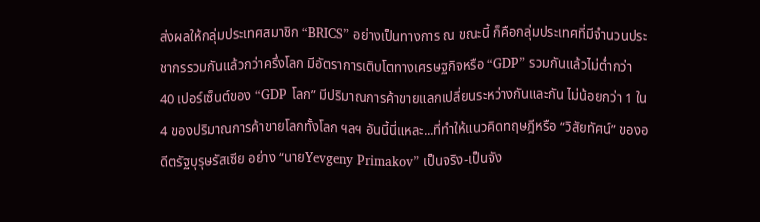ส่งผลให้กลุ่มประเทศสมาชิก “BRICS” อย่างเป็นทางการ ณ ขณะนี้ ก็คือกลุ่มประเทศที่มีจำนวนประชากรรวมกันแล้วกว่าครึ่งโลก มีอัตราการเติบโตทางเศรษฐกิจหรือ “GDP” รวมกันแล้วไม่ต่ำกว่า 40 เปอร์เซ็นต์ของ “GDP โลก” มีปริมาณการค้าขายแลกเปลี่ยนระหว่างกันและกัน ไม่น้อยกว่า 1 ใน 4 ของปริมาณการค้าขายโลกทั้งโลก ฯลฯ อันนี้นี่แหละ...ที่ทำให้แนวคิดทฤษฎีหรือ “วิสัยทัศน์” ของอดีตรัฐบุรุษรัสเซีย อย่าง “นายYevgeny Primakov” เป็นจริง-เป็นจัง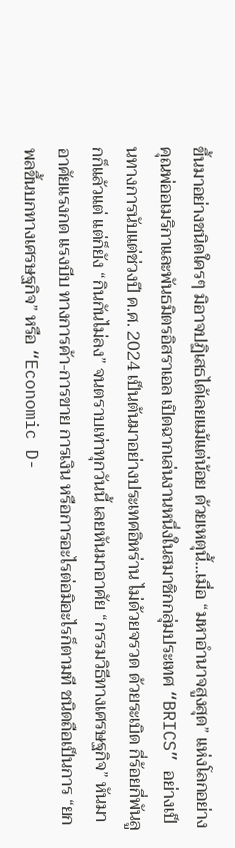ขึ้นมาอย่างชนิดใครๆ มิอาจปฏิเสธได้เลยแม้แต่น้อย ด้วยเหตุนี้...เมื่อ “มหาอำนาจสูงสุด” แห่งโลกอย่างคุณพ่ออเมริกาและพันธมิตรอิสราเอล เปิดฉากเล่นงานหนึ่งในสมาชิกกลุ่มประเทศ “BRICS” อย่างเป็นทางการนับแต่ช่วงปี ค.ศ. 2024 เป็นต้นมาอย่างประเทศอิหร่าน ไม่ด้วยจรวด ด้วยระเบิด กี่ร้อยกี่พันลูกก็แล้วแต่ แต่ก็ยัง “กินกันไม่ลง” จนตราบเท่าทุกวันนี้ เลยหันมาอาศัย “กรรมวิธีทางเศรษฐกิจ” หันมาอาศัยแรงกด แรงบีบ ทางการค้า-การขาย การเงิน หรือการอะไรต่อมิอะไรก็ตามที ชนิดถือเป็นการ “ยกพลขึ้นบกทางเศรษฐกิจ” หรือ “Economic D-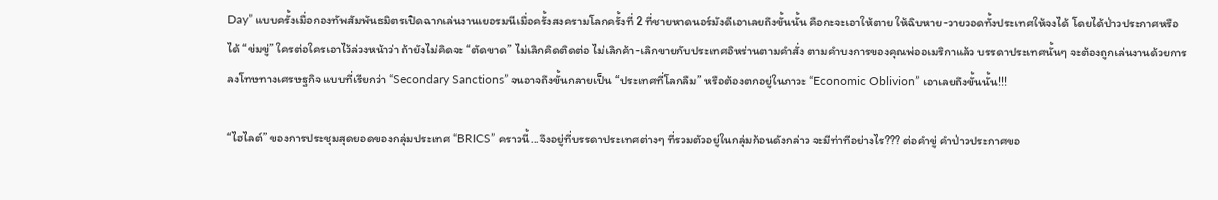Day” แบบครั้งเมื่อกองทัพสัมพันธมิตรเปิดฉากเล่นงานเยอรมนีเมื่อครั้งสงครามโลกครั้งที่ 2 ที่ชายหาดนอร์มังดีเอาเลยถึงขั้นนั้น คือกะจะเอาให้ตาย ให้ฉิบหาย-วายวอดทั้งประเทศให้จงได้ โดยได้ป่าวประกาศหรือได้ “ข่มขู่” ใครต่อใครเอาไว้ล่วงหน้าว่า ถ้ายังไม่คิดจะ “ตัดขาด” ไม่เลิกคิดติดต่อ ไม่เลิกค้า-เลิกขายกับประเทศอิหร่านตามคำสั่ง ตามคำบงการของคุณพ่ออเมริกาแล้ว บรรดาประเทศนั้นๆ จะต้องถูกเล่นงานด้วยการลงโทษทางเศรษฐกิจ แบบที่เรียกว่า “Secondary Sanctions” จนอาจถึงขั้นกลายเป็น “ประเทศที่โลกลืม” หรือต้องตกอยู่ในภาวะ “Economic Oblivion” เอาเลยถึงขั้นนั้น!!!

“ไฮไลต์” ของการประชุมสุดยอดของกลุ่มประเทศ “BRICS” คราวนี้...จึงอยู่ที่บรรดาประเทศต่างๆ ที่รวมตัวอยู่ในกลุ่มก้อนดังกล่าว จะมีท่าทีอย่างไร??? ต่อคำขู่ คำป่าวประกาศขอ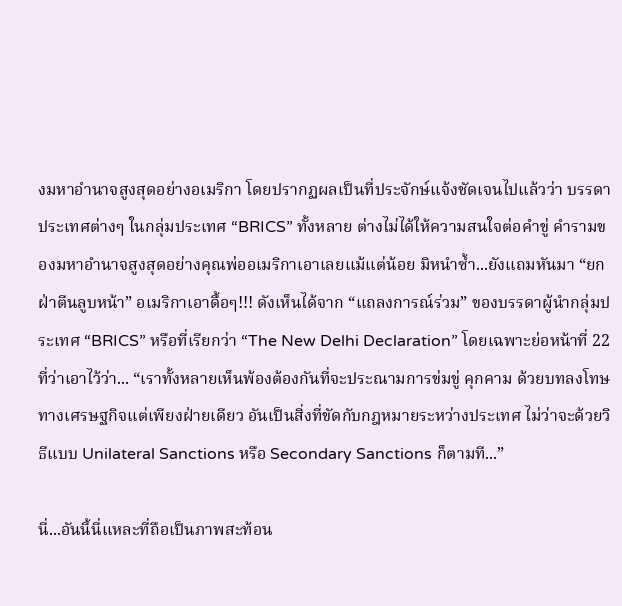งมหาอำนาจสูงสุดอย่างอเมริกา โดยปรากฏผลเป็นที่ประจักษ์แจ้งชัดเจนไปแล้วว่า บรรดาประเทศต่างๆ ในกลุ่มประเทศ “BRICS” ทั้งหลาย ต่างไม่ได้ให้ความสนใจต่อคำขู่ คำรามของมหาอำนาจสูงสุดอย่างคุณพ่ออเมริกาเอาเลยแม้แต่น้อย มิหนำซ้ำ...ยังแถมหันมา “ยกฝ่าตีนลูบหน้า” อเมริกาเอาดื้อๆ!!! ดังเห็นได้จาก “แถลงการณ์ร่วม” ของบรรดาผู้นำกลุ่มประเทศ “BRICS” หรือที่เรียกว่า “The New Delhi Declaration” โดยเฉพาะย่อหน้าที่ 22 ที่ว่าเอาไว้ว่า... “เราทั้งหลายเห็นพ้องต้องกันที่จะประณามการข่มขู่ คุกคาม ด้วยบทลงโทษทางเศรษฐกิจแต่เพียงฝ่ายเดียว อันเป็นสิ่งที่ขัดกับกฎหมายระหว่างประเทศ ไม่ว่าจะด้วยวิธีแบบ Unilateral Sanctions หรือ Secondary Sanctions ก็ตามที...”

นี่...อันนี้นี่แหละที่ถือเป็นภาพสะท้อน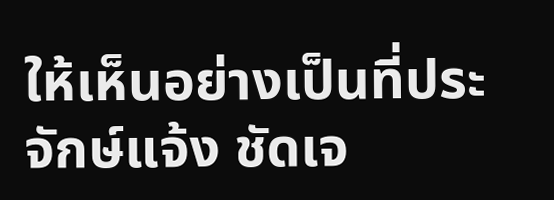ให้เห็นอย่างเป็นที่ประจักษ์แจ้ง ชัดเจ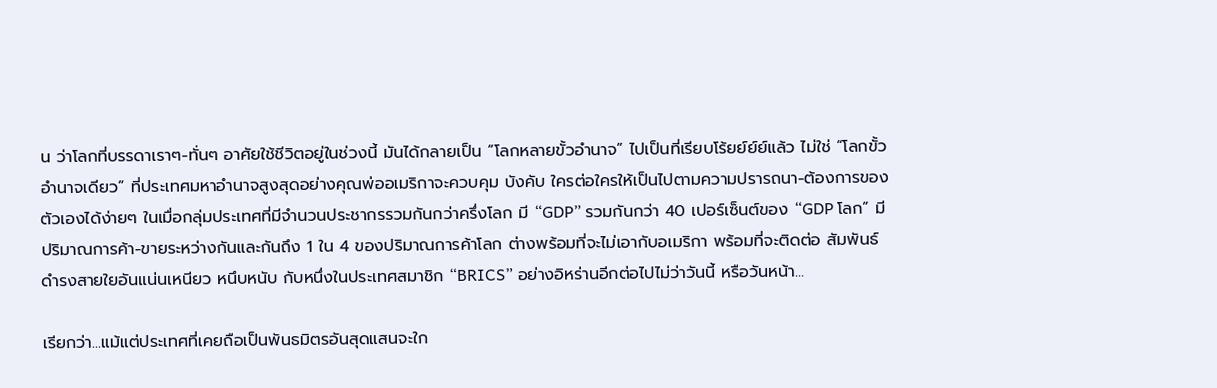น ว่าโลกที่บรรดาเราๆ-ทั่นๆ อาศัยใช้ชีวิตอยู่ในช่วงนี้ มันได้กลายเป็น “โลกหลายขั้วอำนาจ” ไปเป็นที่เรียบโร้ยย์ย์ย์แล้ว ไม่ใช่ “โลกขั้วอำนาจเดียว” ที่ประเทศมหาอำนาจสูงสุดอย่างคุณพ่ออเมริกาจะควบคุม บังคับ ใครต่อใครให้เป็นไปตามความปรารถนา-ต้องการของตัวเองได้ง่ายๆ ในเมื่อกลุ่มประเทศที่มีจำนวนประชากรรวมกันกว่าครึ่งโลก มี “GDP” รวมกันกว่า 40 เปอร์เซ็นต์ของ “GDP โลก” มีปริมาณการค้า-ขายระหว่างกันและกันถึง 1 ใน 4 ของปริมาณการค้าโลก ต่างพร้อมที่จะไม่เอากับอเมริกา พร้อมที่จะติดต่อ สัมพันธ์ ดำรงสายใยอันแน่นเหนียว หนึบหนับ กับหนึ่งในประเทศสมาชิก “BRICS” อย่างอิหร่านอีกต่อไปไม่ว่าวันนี้ หรือวันหน้า...

เรียกว่า...แม้แต่ประเทศที่เคยถือเป็นพันธมิตรอันสุดแสนจะใก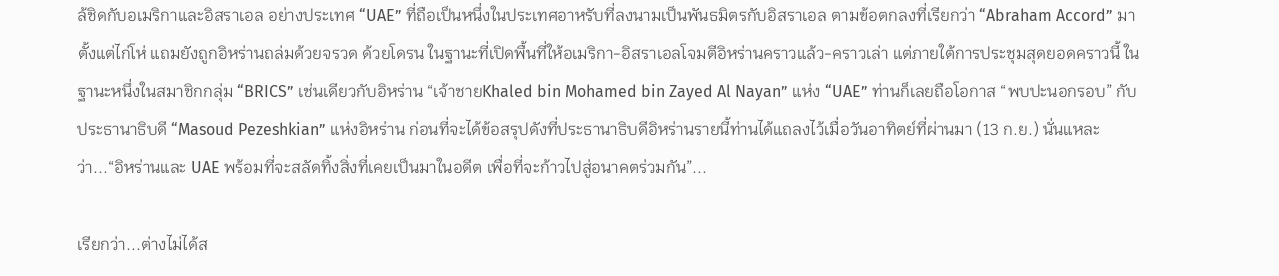ล้ชิดกับอเมริกาและอิสราเอล อย่างประเทศ “UAE” ที่ถือเป็นหนึ่งในประเทศอาหรับที่ลงนามเป็นพันธมิตรกับอิสราเอล ตามข้อตกลงที่เรียกว่า “Abraham Accord” มาตั้งแต่ไก่โห่ แถมยังถูกอิหร่านถล่มด้วยจรวด ด้วยโดรน ในฐานะที่เปิดพื้นที่ให้อเมริกา-อิสราเอลโจมตีอิหร่านคราวแล้ว-คราวเล่า แต่ภายใต้การประชุมสุดยอดคราวนี้ ในฐานะหนึ่งในสมาชิกกลุ่ม “BRICS” เช่นเดียวกับอิหร่าน “เจ้าชายKhaled bin Mohamed bin Zayed Al Nayan” แห่ง “UAE” ท่านก็เลยถือโอกาส “พบปะนอกรอบ” กับประธานาธิบดี “Masoud Pezeshkian” แห่งอิหร่าน ก่อนที่จะได้ข้อสรุปดังที่ประธานาธิบดีอิหร่านรายนี้ท่านได้แถลงไว้เมื่อวันอาทิตย์ที่ผ่านมา (13 ก.ย.) นั่นแหละว่า...“อิหร่านและ UAE พร้อมที่จะสลัดทิ้งสิ่งที่เคยเป็นมาในอดีต เพื่อที่จะก้าวไปสู่อนาคตร่วมกัน”...

เรียกว่า...ต่างไม่ได้ส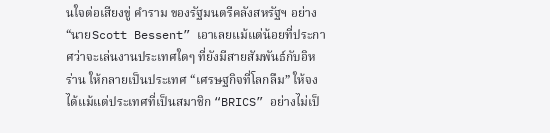นใจต่อเสียงขู่ คำราม ของรัฐมนตรีคลังสหรัฐฯ อย่าง “นายScott Bessent” เอาเลยแม้แต่น้อยที่ประกาศว่าจะเล่นงานประเทศใดๆ ที่ยังมีสายสัมพันธ์กับอิหร่าน ให้กลายเป็นประเทศ “เศรษฐกิจที่โลกลืม” ให้จงได้แม้แต่ประเทศที่เป็นสมาชิก “BRICS” อย่างไม่เป็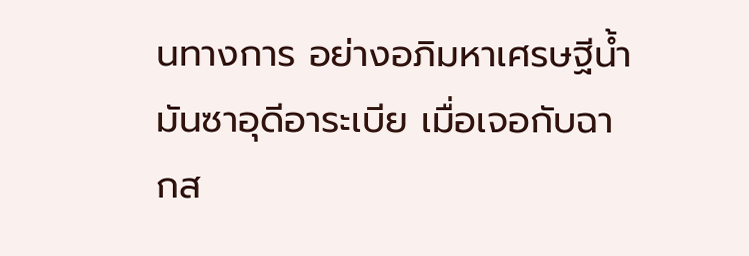นทางการ อย่างอภิมหาเศรษฐีน้ำมันซาอุดีอาระเบีย เมื่อเจอกับฉากส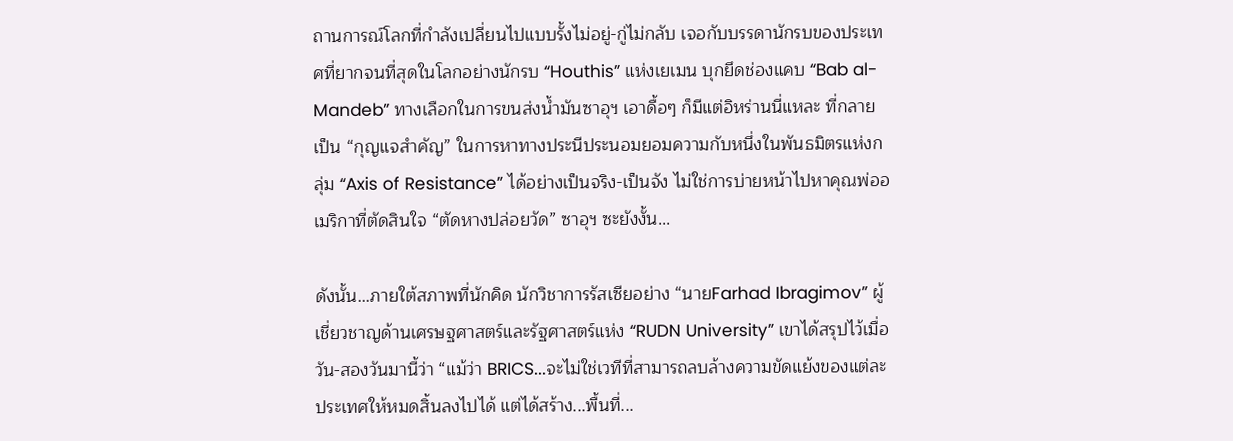ถานการณ์โลกที่กำลังเปลี่ยนไปแบบรั้งไม่อยู่-กู่ไม่กลับ เจอกับบรรดานักรบของประเทศที่ยากจนที่สุดในโลกอย่างนักรบ “Houthis” แห่งเยเมน บุกยึดช่องแคบ “Bab al-Mandeb” ทางเลือกในการขนส่งน้ำมันซาอุฯ เอาดื้อๆ ก็มีแต่อิหร่านนี่แหละ ที่กลายเป็น “กุญแจสำคัญ” ในการหาทางประนีประนอมยอมความกับหนึ่งในพันธมิตรแห่งกลุ่ม “Axis of Resistance” ได้อย่างเป็นจริง-เป็นจัง ไม่ใช่การบ่ายหน้าไปหาคุณพ่ออเมริกาที่ตัดสินใจ “ตัดหางปล่อยวัด” ซาอุฯ ซะยังงั้น...

ดังนั้น...ภายใต้สภาพที่นักคิด นักวิชาการรัสเซียอย่าง “นายFarhad Ibragimov” ผู้เชี่ยวชาญด้านเศรษฐศาสตร์และรัฐศาสตร์แห่ง “RUDN University” เขาได้สรุปไว้เมื่อวัน-สองวันมานี้ว่า “แม้ว่า BRICS...จะไม่ใช่เวทีที่สามารถลบล้างความขัดแย้งของแต่ละประเทศให้หมดสิ้นลงไปได้ แต่ได้สร้าง...พื้นที่...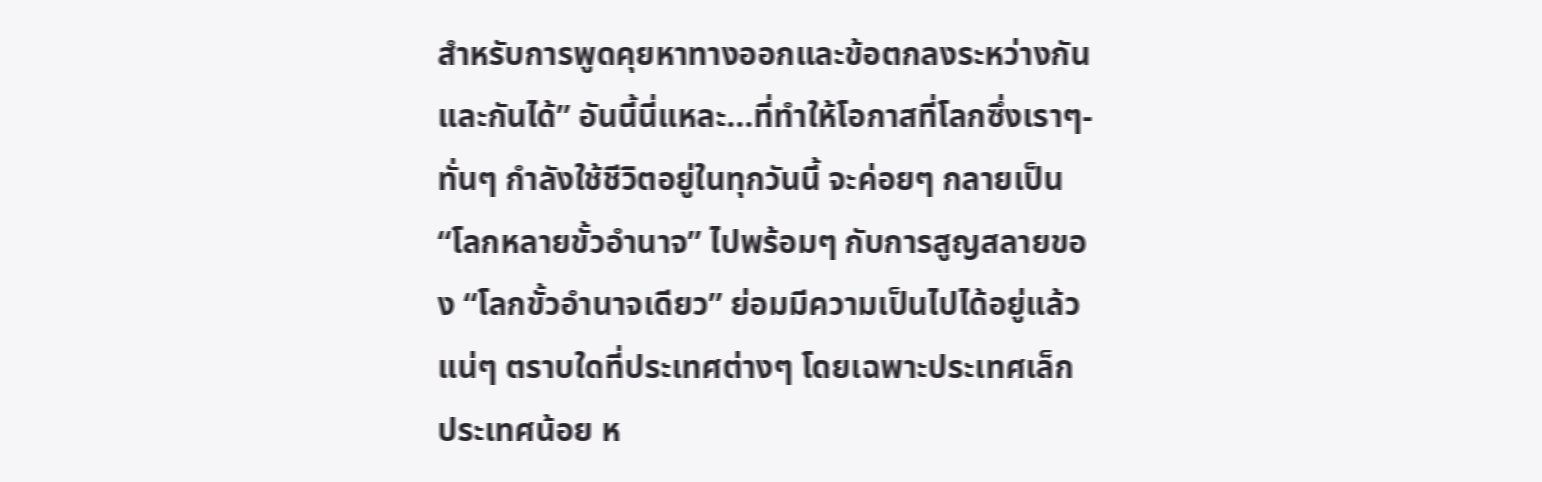สำหรับการพูดคุยหาทางออกและข้อตกลงระหว่างกันและกันได้” อันนี้นี่แหละ...ที่ทำให้โอกาสที่โลกซึ่งเราๆ-ทั่นๆ กำลังใช้ชีวิตอยู่ในทุกวันนี้ จะค่อยๆ กลายเป็น “โลกหลายขั้วอำนาจ” ไปพร้อมๆ กับการสูญสลายของ “โลกขั้วอำนาจเดียว” ย่อมมีความเป็นไปได้อยู่แล้วแน่ๆ ตราบใดที่ประเทศต่างๆ โดยเฉพาะประเทศเล็ก ประเทศน้อย ห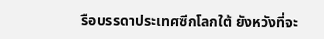รือบรรดาประเทศซีกโลกใต้ ยังหวังที่จะ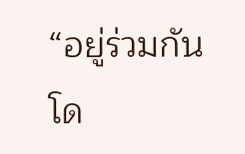“อยู่ร่วมกันโด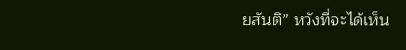ยสันติ” หวังที่จะได้เห็น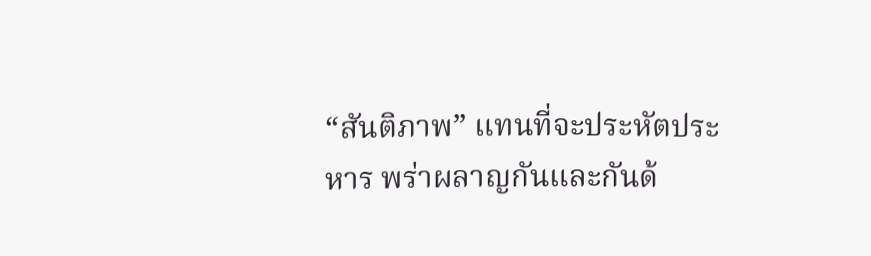“สันติภาพ” แทนที่จะประหัตประหาร พร่าผลาญกันและกันด้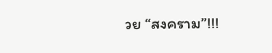วย “สงคราม”!!!